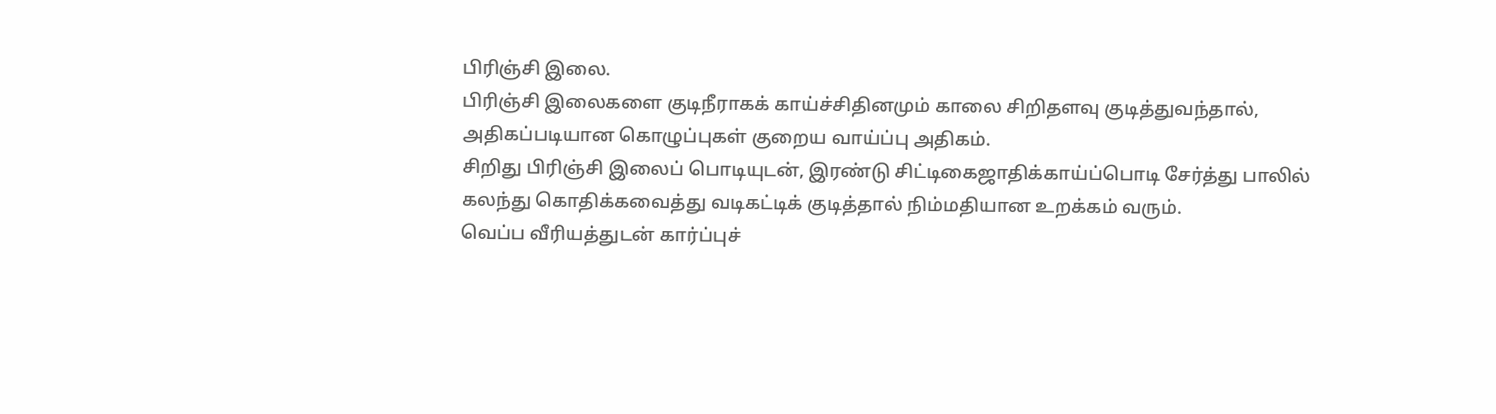பிரிஞ்சி இலை.
பிரிஞ்சி இலைகளை குடிநீராகக் காய்ச்சிதினமும் காலை சிறிதளவு குடித்துவந்தால், அதிகப்படியான கொழுப்புகள் குறைய வாய்ப்பு அதிகம்.
சிறிது பிரிஞ்சி இலைப் பொடியுடன், இரண்டு சிட்டிகைஜாதிக்காய்ப்பொடி சேர்த்து பாலில் கலந்து கொதிக்கவைத்து வடிகட்டிக் குடித்தால் நிம்மதியான உறக்கம் வரும்.
வெப்ப வீரியத்துடன் கார்ப்புச்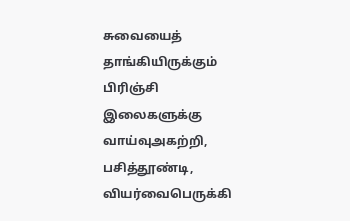சுவையைத் தாங்கியிருக்கும் பிரிஞ்சி இலைகளுக்கு வாய்வுஅகற்றி, பசித்தூண்டி, வியர்வைபெருக்கி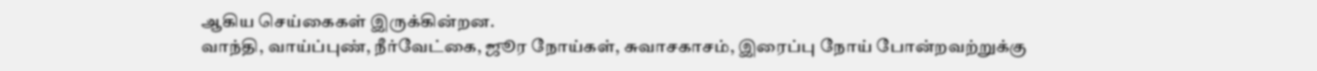ஆகிய செய்கைகள் இருக்கின்றன.
வாந்தி, வாய்ப்புண், நீர்வேட்கை, ஜூர நோய்கள், சுவாசகாசம், இரைப்பு நோய் போன்றவற்றுக்கு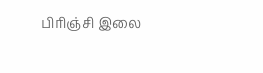பிரிஞ்சி இலை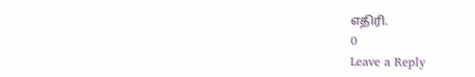எதிரி.
0
Leave a Reply